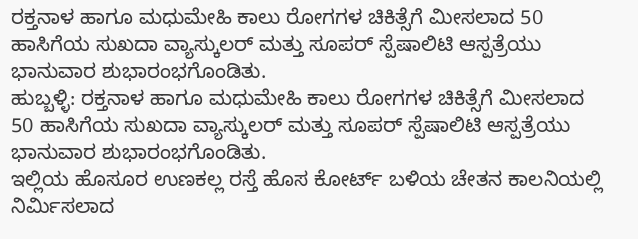ರಕ್ತನಾಳ ಹಾಗೂ ಮಧುಮೇಹಿ ಕಾಲು ರೋಗಗಳ ಚಿಕಿತ್ಸೆಗೆ ಮೀಸಲಾದ 50 ಹಾಸಿಗೆಯ ಸುಖದಾ ವ್ಯಾಸ್ಕುಲರ್ ಮತ್ತು ಸೂಪರ್ ಸ್ಪೆಷಾಲಿಟಿ ಆಸ್ಪತ್ರೆಯು ಭಾನುವಾರ ಶುಭಾರಂಭಗೊಂಡಿತು.
ಹುಬ್ಬಳ್ಳಿ: ರಕ್ತನಾಳ ಹಾಗೂ ಮಧುಮೇಹಿ ಕಾಲು ರೋಗಗಳ ಚಿಕಿತ್ಸೆಗೆ ಮೀಸಲಾದ 50 ಹಾಸಿಗೆಯ ಸುಖದಾ ವ್ಯಾಸ್ಕುಲರ್ ಮತ್ತು ಸೂಪರ್ ಸ್ಪೆಷಾಲಿಟಿ ಆಸ್ಪತ್ರೆಯು ಭಾನುವಾರ ಶುಭಾರಂಭಗೊಂಡಿತು.
ಇಲ್ಲಿಯ ಹೊಸೂರ ಉಣಕಲ್ಲ ರಸ್ತೆ ಹೊಸ ಕೋರ್ಟ್ ಬಳಿಯ ಚೇತನ ಕಾಲನಿಯಲ್ಲಿ ನಿರ್ಮಿಸಲಾದ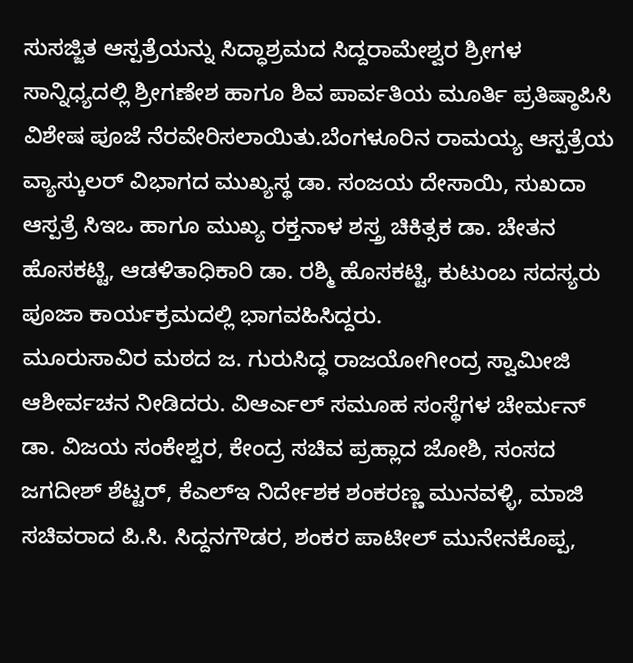ಸುಸಜ್ಜಿತ ಆಸ್ಪತ್ರೆಯನ್ನು ಸಿದ್ಧಾಶ್ರಮದ ಸಿದ್ದರಾಮೇಶ್ವರ ಶ್ರೀಗಳ ಸಾನ್ನಿಧ್ಯದಲ್ಲಿ ಶ್ರೀಗಣೇಶ ಹಾಗೂ ಶಿವ ಪಾರ್ವತಿಯ ಮೂರ್ತಿ ಪ್ರತಿಷ್ಠಾಪಿಸಿ ವಿಶೇಷ ಪೂಜೆ ನೆರವೇರಿಸಲಾಯಿತು.ಬೆಂಗಳೂರಿನ ರಾಮಯ್ಯ ಆಸ್ಪತ್ರೆಯ ವ್ಯಾಸ್ಕುಲರ್ ವಿಭಾಗದ ಮುಖ್ಯಸ್ಥ ಡಾ. ಸಂಜಯ ದೇಸಾಯಿ, ಸುಖದಾ ಆಸ್ಪತ್ರೆ ಸಿಇಒ ಹಾಗೂ ಮುಖ್ಯ ರಕ್ತನಾಳ ಶಸ್ತ್ರ ಚಿಕಿತ್ಸಕ ಡಾ. ಚೇತನ ಹೊಸಕಟ್ಟಿ, ಆಡಳಿತಾಧಿಕಾರಿ ಡಾ. ರಶ್ಮಿ ಹೊಸಕಟ್ಟಿ, ಕುಟುಂಬ ಸದಸ್ಯರು ಪೂಜಾ ಕಾರ್ಯಕ್ರಮದಲ್ಲಿ ಭಾಗವಹಿಸಿದ್ದರು.
ಮೂರುಸಾವಿರ ಮಠದ ಜ. ಗುರುಸಿದ್ಧ ರಾಜಯೋಗೀಂದ್ರ ಸ್ವಾಮೀಜಿ ಆಶೀರ್ವಚನ ನೀಡಿದರು. ವಿಆರ್ಎಲ್ ಸಮೂಹ ಸಂಸ್ಥೆಗಳ ಚೇರ್ಮನ್ ಡಾ. ವಿಜಯ ಸಂಕೇಶ್ವರ, ಕೇಂದ್ರ ಸಚಿವ ಪ್ರಹ್ಲಾದ ಜೋಶಿ, ಸಂಸದ ಜಗದೀಶ್ ಶೆಟ್ಟರ್, ಕೆಎಲ್ಇ ನಿರ್ದೇಶಕ ಶಂಕರಣ್ಣ ಮುನವಳ್ಳಿ, ಮಾಜಿ ಸಚಿವರಾದ ಪಿ.ಸಿ. ಸಿದ್ದನಗೌಡರ, ಶಂಕರ ಪಾಟೀಲ್ ಮುನೇನಕೊಪ್ಪ,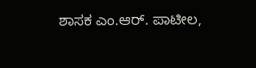ಶಾಸಕ ಎಂ.ಆರ್. ಪಾಟೀಲ,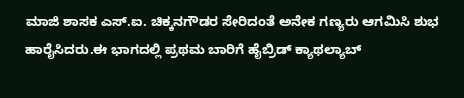ಮಾಜಿ ಶಾಸಕ ಎಸ್.ಐ. ಚಿಕ್ಕನಗೌಡರ ಸೇರಿದಂತೆ ಅನೇಕ ಗಣ್ಯರು ಆಗಮಿಸಿ ಶುಭ ಹಾರೈಸಿದರು.ಈ ಭಾಗದಲ್ಲಿ ಪ್ರಥಮ ಬಾರಿಗೆ ಹೈಬ್ರಿಡ್ ಕ್ಯಾಥಲ್ಯಾಬ್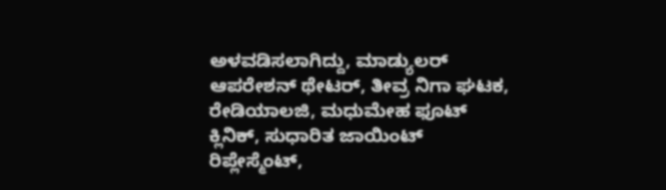ಅಳವಡಿಸಲಾಗಿದ್ದು, ಮಾಡ್ಯುಲರ್ ಆಪರೇಶನ್ ಥೇಟರ್, ತೀವ್ರ ನಿಗಾ ಘಟಕ, ರೇಡಿಯಾಲಜಿ, ಮಧುಮೇಹ ಫೂಟ್ ಕ್ಲಿನಿಕ್, ಸುಧಾರಿತ ಜಾಯಿಂಟ್ ರಿಪ್ಲೇಸ್ಮೆಂಟ್,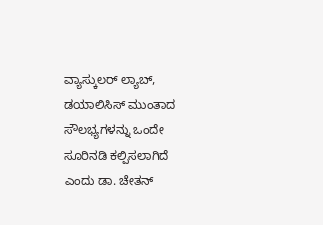ವ್ಯಾಸ್ಕುಲರ್ ಲ್ಯಾಬ್, ಡಯಾಲಿಸಿಸ್ ಮುಂತಾದ ಸೌಲಭ್ಯಗಳನ್ನು ಒಂದೇ ಸೂರಿನಡಿ ಕಲ್ಪಿಸಲಾಗಿದೆ ಎಂದು ಡಾ. ಚೇತನ್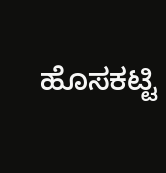ಹೊಸಕಟ್ಟಿ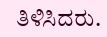ತಿಳಿಸಿದರು.